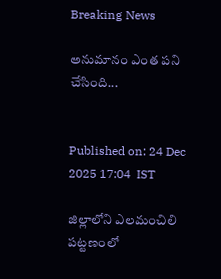Breaking News

అనుమానం ఎంత పని చేసింది...


Published on: 24 Dec 2025 17:04  IST

జిల్లాలోని ఎలమంచిలి పట్టణంలో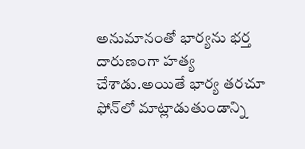అనుమానంతో భార్యను భర్త దారుణంగా హత్య చేశాడు.అయితే భార్య తరచూ ఫోన్‌లో మాట్లాడుతుండాన్ని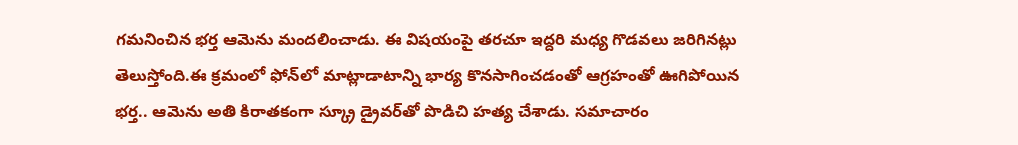గమనించిన భర్త ఆమెను మందలించాడు. ఈ విషయంపై తరచూ ఇద్దరి మధ్య గొడవలు జరిగినట్లు తెలుస్తోంది.ఈ క్రమంలో ఫోన్‌లో మాట్లాడాటాన్ని భార్య కొనసాగించడంతో ఆగ్రహంతో ఊగిపోయిన భర్త.. ఆమెను అతి కిరాతకంగా స్క్రూ డ్రైవర్‌తో పొడిచి హత్య చేశాడు. సమాచారం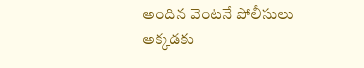అందిన వెంటనే పోలీసులు అక్కడకు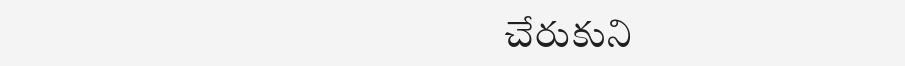చేరుకుని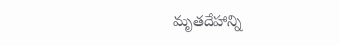మృతదేహాన్ని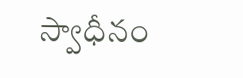స్వాధీనం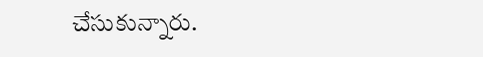చేసుకున్నారు.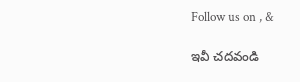Follow us on , &

ఇవీ చదవండి